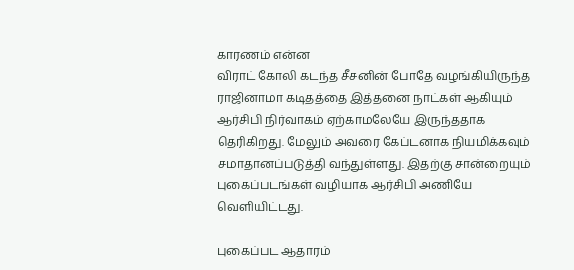காரணம் என்ன
விராட் கோலி கடந்த சீசனின் போதே வழங்கியிருந்த ராஜினாமா கடிதத்தை இத்தனை நாட்கள் ஆகியும் ஆர்சிபி நிர்வாகம் ஏற்காமலேயே இருந்ததாக தெரிகிறது. மேலும் அவரை கேப்டனாக நியமிக்கவும் சமாதானப்படுத்தி வந்துள்ளது. இதற்கு சான்றையும் புகைப்படங்கள் வழியாக ஆர்சிபி அணியே வெளியிட்டது.

புகைப்பட ஆதாரம்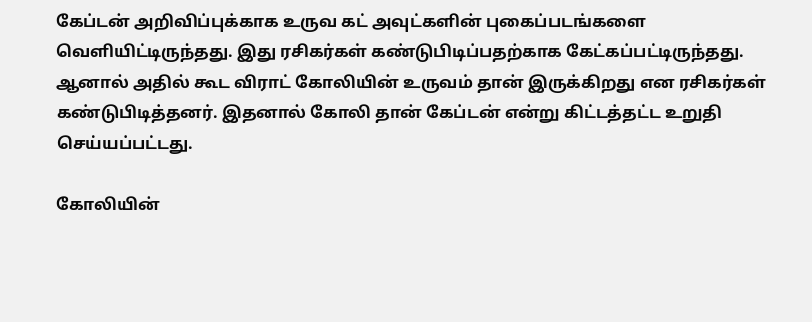கேப்டன் அறிவிப்புக்காக உருவ கட் அவுட்களின் புகைப்படங்களை வெளியிட்டிருந்தது. இது ரசிகர்கள் கண்டுபிடிப்பதற்காக கேட்கப்பட்டிருந்தது. ஆனால் அதில் கூட விராட் கோலியின் உருவம் தான் இருக்கிறது என ரசிகர்கள் கண்டுபிடித்தனர். இதனால் கோலி தான் கேப்டன் என்று கிட்டத்தட்ட உறுதி செய்யப்பட்டது.

கோலியின்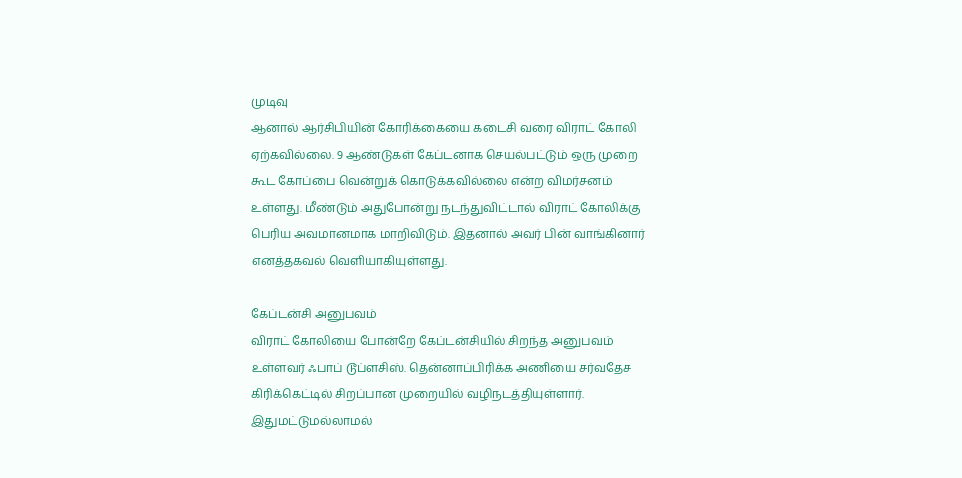முடிவு
ஆனால் ஆர்சிபியின் கோரிக்கையை கடைசி வரை விராட் கோலி ஏற்கவில்லை. 9 ஆண்டுகள் கேப்டனாக செயல்பட்டும் ஒரு முறை கூட கோப்பை வென்றுக் கொடுக்கவில்லை என்ற விமர்சனம் உள்ளது. மீண்டும் அதுபோன்று நடந்துவிட்டால் விராட் கோலிக்கு பெரிய அவமானமாக மாறிவிடும். இதனால் அவர் பின் வாங்கினார் எனத்தகவல் வெளியாகியுள்ளது.

கேப்டன்சி அனுபவம்
விராட் கோலியை போன்றே கேப்டன்சியில் சிறந்த அனுபவம் உள்ளவர் ஃபாப் டூப்ளசிஸ். தென்னாப்பிரிக்க அணியை சர்வதேச கிரிக்கெட்டில் சிறப்பான முறையில் வழிநடத்தியுள்ளார். இதுமட்டுமல்லாமல்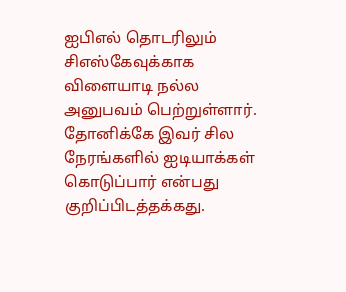ஐபிஎல் தொடரிலும் சிஎஸ்கேவுக்காக விளையாடி நல்ல அனுபவம் பெற்றுள்ளார். தோனிக்கே இவர் சில நேரங்களில் ஐடியாக்கள் கொடுப்பார் என்பது குறிப்பிடத்தக்கது.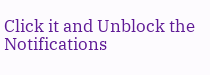Click it and Unblock the Notifications